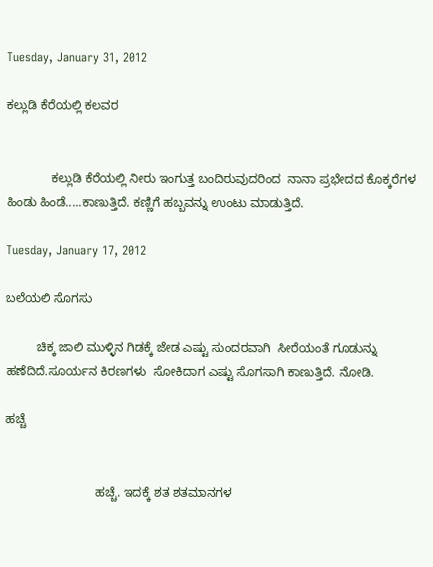Tuesday, January 31, 2012

ಕಲ್ಲುಡಿ ಕೆರೆಯಲ್ಲಿ ಕಲವರ


             ಕಲ್ಲುಡಿ ಕೆರೆಯಲ್ಲಿ ನೀರು ಇಂಗುತ್ತ ಬಂದಿರುವುದರಿಂದ  ನಾನಾ ಪ್ರಭೇದದ ಕೊಕ್ಕರೆಗಳ ಹಿಂಡು ಹಿಂಡೆ.....ಕಾಣುತ್ತಿದೆ. ಕಣ್ಣಿಗೆ ಹಬ್ಬವನ್ನು ಉಂಟು ಮಾಡುತ್ತಿದೆ.

Tuesday, January 17, 2012

ಬಲೆಯಲಿ ಸೊಗಸು

         ಚಿಕ್ಕ ಜಾಲಿ ಮುಳ್ಳಿನ ಗಿಡಕ್ಕೆ ಜೇಡ ಎಷ್ಟು ಸುಂದರವಾಗಿ  ಸೀರೆಯಂತೆ ಗೂಡುನ್ನು ಹಣೆದಿದೆ.ಸೂರ್ಯನ ಕಿರಣಗಳು  ಸೋಕಿದಾಗ ಎಷ್ಟು ಸೊಗಸಾಗಿ ಕಾಣುತ್ತಿದೆ. ನೋಡಿ.

ಹಚ್ಚೆ


                          ಹಚ್ಚೆ. ಇದಕ್ಕೆ ಶತ ಶತಮಾನಗಳ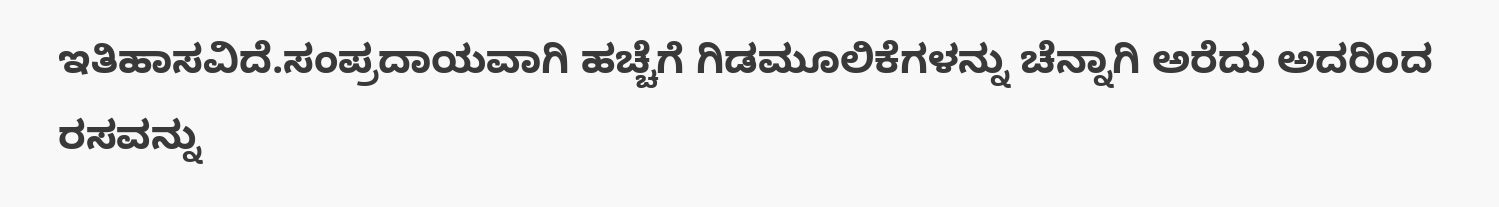ಇತಿಹಾಸವಿದೆ.ಸಂಪ್ರದಾಯವಾಗಿ ಹಚ್ಚೆಗೆ ಗಿಡಮೂಲಿಕೆಗಳನ್ನು ಚೆನ್ನಾಗಿ ಅರೆದು ಅದರಿಂದ ರಸವನ್ನು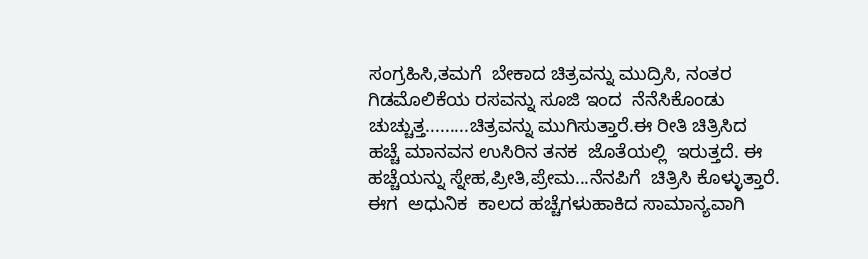ಸಂಗ್ರಹಿಸಿ,ತಮಗೆ  ಬೇಕಾದ ಚಿತ್ರವನ್ನು ಮುದ್ರಿಸಿ, ನಂತರ ಗಿಡಮೊಲಿಕೆಯ ರಸವನ್ನು ಸೂಜಿ ಇಂದ  ನೆನೆಸಿಕೊಂಡು  ಚುಚ್ಚುತ್ತ.........ಚಿತ್ರವನ್ನು ಮುಗಿಸುತ್ತಾರೆ.ಈ ರೀತಿ ಚಿತ್ರಿಸಿದ  ಹಚ್ಚೆ ಮಾನವನ ಉಸಿರಿನ ತನಕ  ಜೊತೆಯಲ್ಲಿ  ಇರುತ್ತದೆ. ಈ ಹಚ್ಚೆಯನ್ನು ಸ್ನೇಹ,ಪ್ರೀತಿ,ಪ್ರೇಮ...ನೆನಪಿಗೆ  ಚಿತ್ರಿಸಿ ಕೊಳ್ಳುತ್ತಾರೆ.  ಈಗ  ಅಧುನಿಕ  ಕಾಲದ ಹಚ್ಚೆಗಳುಹಾಕಿದ ಸಾಮಾನ್ಯವಾಗಿ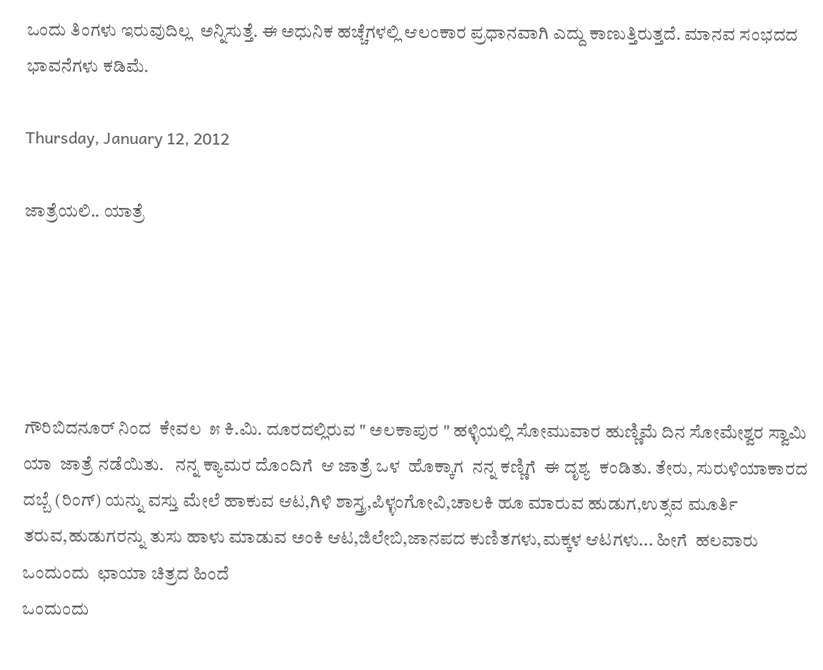ಒಂದು ತಿಂಗಳು ಇರುವುದಿಲ್ಲ  ಅನ್ನಿಸುತ್ತೆ. ಈ ಅಧುನಿಕ ಹಚ್ಚೆಗಳಲ್ಲಿ ಆಲಂಕಾರ ಪ್ರಧಾನವಾಗಿ ಎದ್ದು ಕಾಣುತ್ತಿರುತ್ತದೆ. ಮಾನವ ಸಂಭದದ ಭಾವನೆಗಳು ಕಡಿಮೆ.

Thursday, January 12, 2012

ಜಾತ್ರೆಯಲಿ.. ಯಾತ್ರೆ





ಗೌರಿಬಿದನೂರ್ ನಿಂದ  ಕೇವಲ  ೫ ಕಿ.ಮಿ. ದೂರದಲ್ಲಿರುವ " ಅಲಕಾಪುರ " ಹಳ್ಳಿಯಲ್ಲಿ ಸೋಮುವಾರ ಹುಣ್ಣಿಮೆ ದಿನ ಸೋಮೇಶ್ವರ ಸ್ವಾಮಿ ಯಾ  ಜಾತ್ರೆ ನಡೆಯಿತು.   ನನ್ನ ಕ್ಯಾಮರ ದೊಂದಿಗೆ  ಆ ಜಾತ್ರೆ ಒಳ  ಹೊಕ್ಕಾಗ  ನನ್ನ ಕಣ್ಣಿಗೆ  ಈ ದೃಶ್ಯ  ಕಂಡಿತು. ತೇರು, ಸುರುಳಿಯಾಕಾರದ ದಬ್ಬೆ (ರಿಂಗ್) ಯನ್ನು ವಸ್ತು ಮೇಲೆ ಹಾಕುವ ಆಟ,ಗಿಳಿ ಶಾಸ್ತ್ರ,ಪಿಳ್ಳಂಗೋವಿ,ಚಾಲಕಿ ಹೂ ಮಾರುವ ಹುಡುಗ,ಉತ್ಸವ ಮೂರ್ತಿ ತರುವ,ಹುಡುಗರನ್ನು ತುಸು ಹಾಳು ಮಾಡುವ ಅಂಕಿ ಆಟ,ಜಿಲೇಬಿ,ಜಾನಪದ ಕುಣಿತಗಳು,ಮಕ್ಕಳ ಆಟಗಳು... ಹೀಗೆ  ಹಲವಾರು  ಒಂದುಂದು  ಛಾಯಾ ಚಿತ್ರದ ಹಿಂದೆ
ಒಂದುಂದು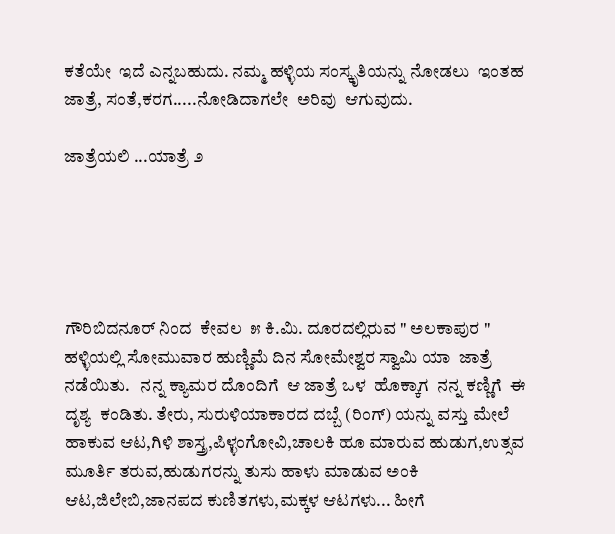ಕತೆಯೇ  ಇದೆ ಎನ್ನಬಹುದು. ನಮ್ಮ ಹಳ್ಳಿಯ ಸಂಸ್ಕೃತಿಯನ್ನು ನೋಡಲು  ಇಂತಹ  ಜಾತ್ರೆ, ಸಂತೆ,ಕರಗ.....ನೋಡಿದಾಗಲೇ  ಅರಿವು  ಆಗುವುದು.

ಜಾತ್ರೆಯಲಿ ...ಯಾತ್ರೆ ೨





ಗೌರಿಬಿದನೂರ್ ನಿಂದ  ಕೇವಲ  ೫ ಕಿ.ಮಿ. ದೂರದಲ್ಲಿರುವ " ಅಲಕಾಪುರ " ಹಳ್ಳಿಯಲ್ಲಿ ಸೋಮುವಾರ ಹುಣ್ಣಿಮೆ ದಿನ ಸೋಮೇಶ್ವರ ಸ್ವಾಮಿ ಯಾ  ಜಾತ್ರೆ ನಡೆಯಿತು.   ನನ್ನ ಕ್ಯಾಮರ ದೊಂದಿಗೆ  ಆ ಜಾತ್ರೆ ಒಳ  ಹೊಕ್ಕಾಗ  ನನ್ನ ಕಣ್ಣಿಗೆ  ಈ ದೃಶ್ಯ  ಕಂಡಿತು. ತೇರು, ಸುರುಳಿಯಾಕಾರದ ದಬ್ಬೆ (ರಿಂಗ್) ಯನ್ನು ವಸ್ತು ಮೇಲೆ ಹಾಕುವ ಆಟ,ಗಿಳಿ ಶಾಸ್ತ್ರ,ಪಿಳ್ಳಂಗೋವಿ,ಚಾಲಕಿ ಹೂ ಮಾರುವ ಹುಡುಗ,ಉತ್ಸವ ಮೂರ್ತಿ ತರುವ,ಹುಡುಗರನ್ನು ತುಸು ಹಾಳು ಮಾಡುವ ಅಂಕಿ ಆಟ,ಜಿಲೇಬಿ,ಜಾನಪದ ಕುಣಿತಗಳು,ಮಕ್ಕಳ ಆಟಗಳು... ಹೀಗೆ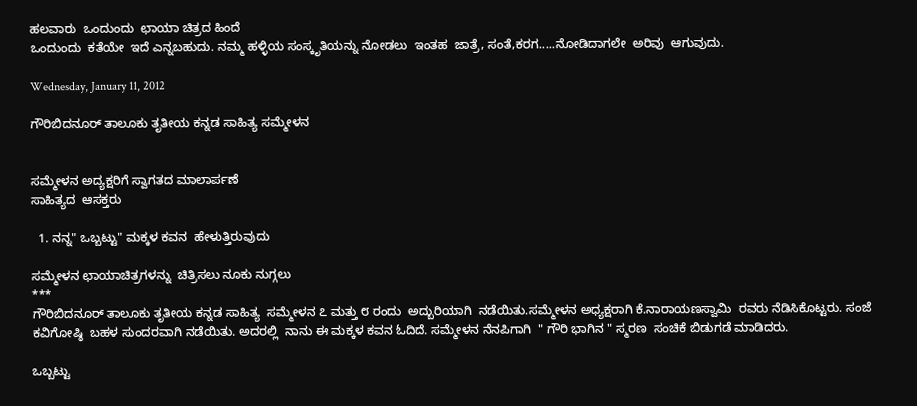ಹಲವಾರು  ಒಂದುಂದು  ಛಾಯಾ ಚಿತ್ರದ ಹಿಂದೆ
ಒಂದುಂದು  ಕತೆಯೇ  ಇದೆ ಎನ್ನಬಹುದು. ನಮ್ಮ ಹಳ್ಳಿಯ ಸಂಸ್ಕೃತಿಯನ್ನು ನೋಡಲು  ಇಂತಹ  ಜಾತ್ರೆ, ಸಂತೆ,ಕರಗ.....ನೋಡಿದಾಗಲೇ  ಅರಿವು  ಆಗುವುದು.

Wednesday, January 11, 2012

ಗೌರಿಬಿದನೂರ್ ತಾಲೂಕು ತೃತೀಯ ಕನ್ನಡ ಸಾಹಿತ್ಯ ಸಮ್ಮೇಳನ


ಸಮ್ಮೇಳನ ಅದ್ಯಕ್ಷರಿಗೆ ಸ್ವಾಗತದ ಮಾಲಾರ್ಪಣೆ
ಸಾಹಿತ್ಯದ  ಆಸಕ್ತರು

  1. ನನ್ನ" ಒಬ್ಬಟ್ಟು" ಮಕ್ಕಳ ಕವನ  ಹೇಳುತ್ತಿರುವುದು

ಸಮ್ಮೇಳನ ಛಾಯಾಚಿತ್ರಗಳನ್ನು  ಚಿತ್ರಿಸಲು ನೂಕು ನುಗ್ಗಲು
***
ಗೌರಿಬಿದನೂರ್ ತಾಲೂಕು ತೃತೀಯ ಕನ್ನಡ ಸಾಹಿತ್ಯ  ಸಮ್ಮೇಳನ ೭ ಮತ್ತು ೮ ರಂದು  ಅದ್ಬುರಿಯಾಗಿ  ನಡೆಯಿತು.ಸಮ್ಮೇಳನ ಅಧ್ಯಕ್ಷರಾಗಿ ಕೆ.ನಾರಾಯಣಸ್ವಾಮಿ  ರವರು ನೆಡಿಸಿಕೊಟ್ಟರು. ಸಂಜೆ  ಕವಿಗೋಷ್ಠಿ  ಬಹಳ ಸುಂದರವಾಗಿ ನಡೆಯಿತು. ಅದರಲ್ಲಿ  ನಾನು ಈ ಮಕ್ಕಳ ಕವನ ಓದಿದೆ. ಸಮ್ಮೇಳನ ನೆನಪಿಗಾಗಿ  " ಗೌರಿ ಭಾಗಿನ " ಸ್ಮರಣ  ಸಂಚಿಕೆ ಬಿಡುಗಡೆ ಮಾಡಿದರು.

ಒಬ್ಬಟ್ಟು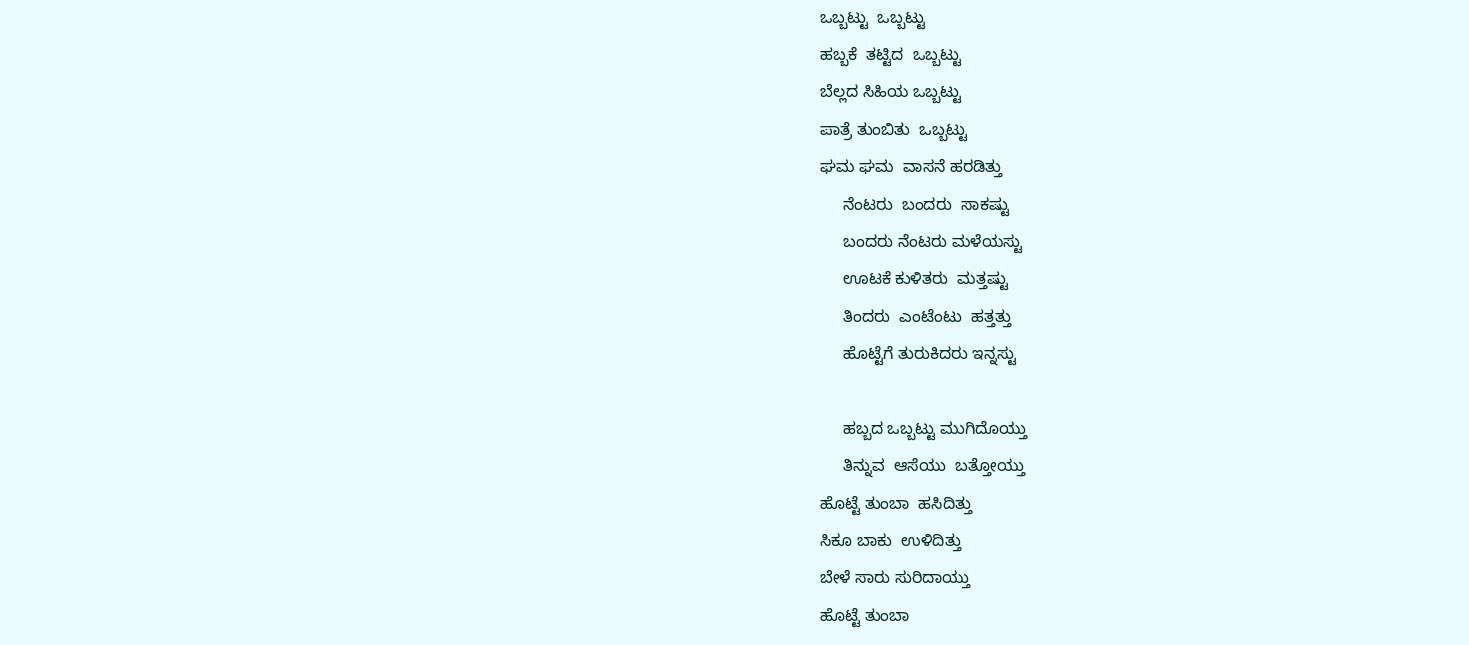ಒಬ್ಬಟ್ಟು  ಒಬ್ಬಟ್ಟು
ಹಬ್ಬಕೆ  ತಟ್ಟಿದ  ಒಬ್ಬಟ್ಟು
ಬೆಲ್ಲದ ಸಿಹಿಯ ಒಬ್ಬಟ್ಟು
ಪಾತ್ರೆ ತುಂಬಿತು  ಒಬ್ಬಟ್ಟು
ಘಮ ಘಮ  ವಾಸನೆ ಹರಡಿತ್ತು
     ನೆಂಟರು  ಬಂದರು  ಸಾಕಷ್ಟು
     ಬಂದರು ನೆಂಟರು ಮಳೆಯಸ್ಟು
     ಊಟಕೆ ಕುಳಿತರು  ಮತ್ತಷ್ಟು
     ತಿಂದರು  ಎಂಟೆಂಟು  ಹತ್ತತ್ತು
     ಹೊಟ್ಟೆಗೆ ತುರುಕಿದರು ಇನ್ನಸ್ಟು

     ಹಬ್ಬದ ಒಬ್ಬಟ್ಟು ಮುಗಿದೊಯ್ತು
     ತಿನ್ನುವ  ಆಸೆಯು  ಬತ್ತೋಯ್ತು
ಹೊಟ್ಟೆ ತುಂಬಾ  ಹಸಿದಿತ್ತು
ಸಿಕೂ ಬಾಕು  ಉಳಿದಿತ್ತು
ಬೇಳೆ ಸಾರು ಸುರಿದಾಯ್ತು
ಹೊಟ್ಟೆ ತುಂಬಾ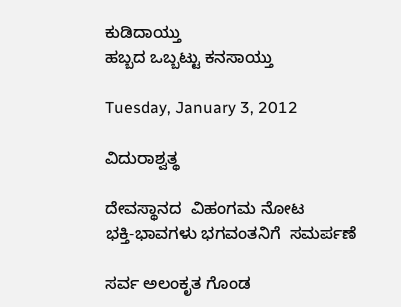ಕುಡಿದಾಯ್ತು
ಹಬ್ಬದ ಒಬ್ಬಟ್ಟು ಕನಸಾಯ್ತು

Tuesday, January 3, 2012

ವಿದುರಾಶ್ವತ್ಥ

ದೇವಸ್ಥಾನದ  ವಿಹಂಗಮ ನೋಟ
ಭಕ್ತಿ-ಭಾವಗಳು ಭಗವಂತನಿಗೆ  ಸಮರ್ಪಣೆ

ಸರ್ವ ಅಲಂಕೃತ ಗೊಂಡ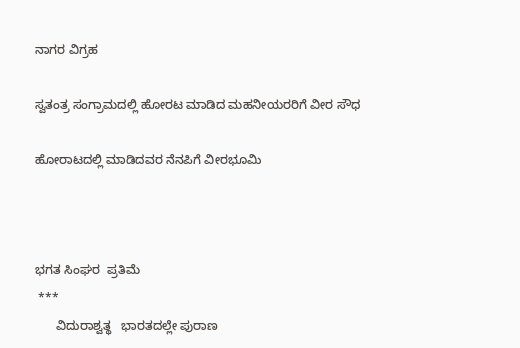ನಾಗರ ವಿಗ್ರಹ

ಸ್ವತಂತ್ರ ಸಂಗ್ರಾಮದಲ್ಲಿ ಹೋರಟ ಮಾಡಿದ ಮಹನೀಯರರಿಗೆ ವೀರ ಸೌಧ

ಹೋರಾಟದಲ್ಲಿ ಮಾಡಿದವರ ನೆನಪಿಗೆ ವೀರಭೂಮಿ



ಭಗತ ಸಿಂಘರ  ಪ್ರತಿಮೆ
 ***
      ವಿದುರಾಶ್ವತ್ಥ   ಭಾರತದಲ್ಲೇ ಪುರಾಣ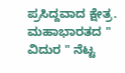ಪ್ರಸಿದ್ದವಾದ ಕ್ಷೇತ್ರ. ಮಹಾಭಾರತದ " ವಿದುರ " ನೆಟ್ಟ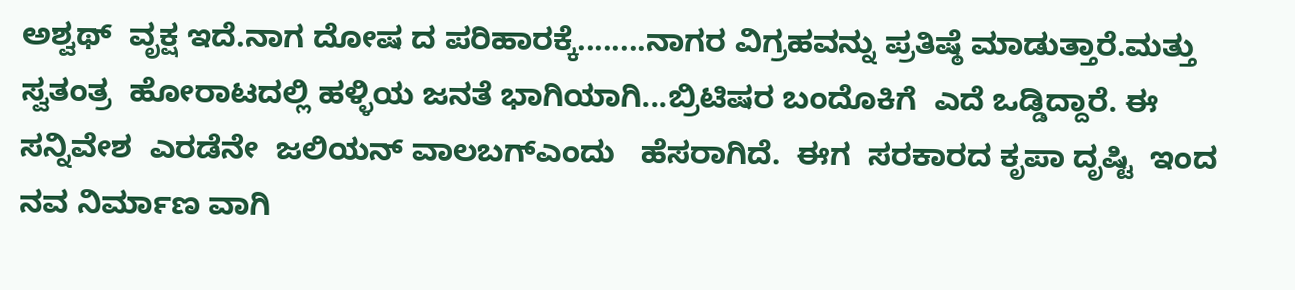ಅಶ್ವಥ್  ವೃಕ್ಷ ಇದೆ.ನಾಗ ದೋಷ ದ ಪರಿಹಾರಕ್ಕೆ........ನಾಗರ ವಿಗ್ರಹವನ್ನು ಪ್ರತಿಷ್ಠೆ ಮಾಡುತ್ತಾರೆ.ಮತ್ತು  ಸ್ವತಂತ್ರ  ಹೋರಾಟದಲ್ಲಿ ಹಳ್ಳಿಯ ಜನತೆ ಭಾಗಿಯಾಗಿ...ಬ್ರಿಟಿಷರ ಬಂದೊಕಿಗೆ  ಎದೆ ಒಡ್ಡಿದ್ದಾರೆ. ಈ ಸನ್ನಿವೇಶ  ಎರಡೆನೇ  ಜಲಿಯನ್ ವಾಲಬಗ್ಎಂದು   ಹೆಸರಾಗಿದೆ.  ಈಗ  ಸರಕಾರದ ಕೃಪಾ ದೃಷ್ಟಿ  ಇಂದ  ನವ ನಿರ್ಮಾಣ ವಾಗಿ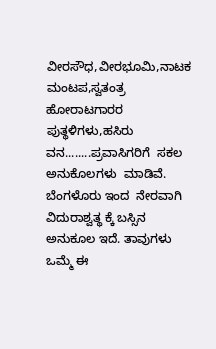ವೀರಸೌಧ,ವೀರಭೂಮಿ,ನಾಟಕ ಮಂಟಪ,ಸ್ವತಂತ್ರ  ಹೋರಾಟಗಾರರ  ಪುತ್ಥಳಿಗಳು,ಹಸಿರು ವನ........ಪ್ರವಾಸಿಗರಿಗೆ  ಸಕಲ ಅನುಕೊಲಗಳು  ಮಾಡಿವೆ.
ಬೆಂಗಳೊರು ಇಂದ  ನೇರವಾಗಿ ವಿದುರಾಶ್ವತ್ಥ ಕ್ಕೆ ಬಸ್ಸಿನ ಅನುಕೂಲ ಇದೆ. ತಾವುಗಳು  ಒಮ್ಮೆ ಈ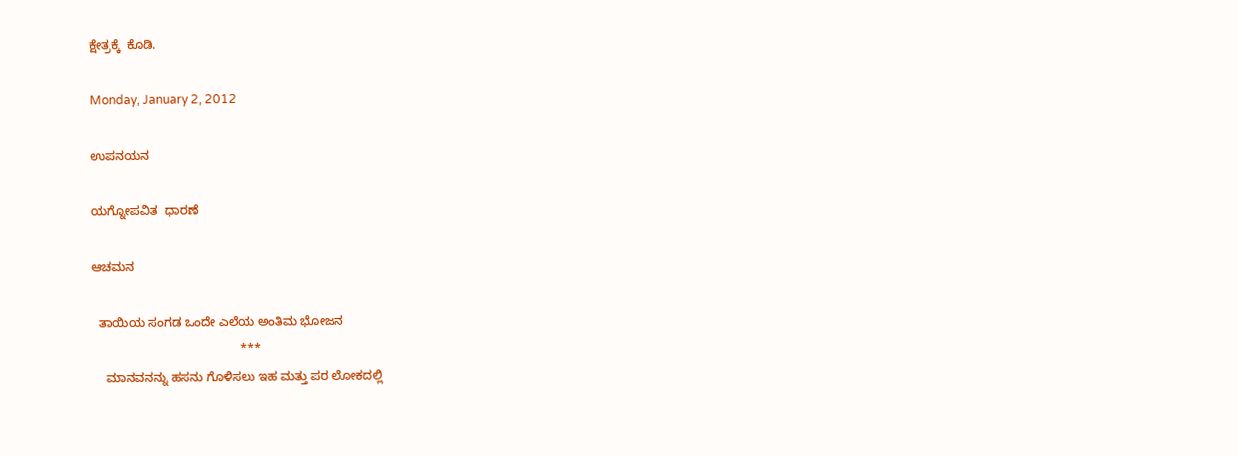ಕ್ಷೇತ್ರಕ್ಕೆ  ಕೊಡಿ.

Monday, January 2, 2012

ಉಪನಯನ

ಯಗ್ನೋಪವಿತ  ಧಾರಣೆ

ಆಚಮನ

  ತಾಯಿಯ ಸಂಗಡ ಒಂದೇ ಎಲೆಯ ಅಂತಿಮ ಭೋಜನ
                                           ***
    ಮಾನವನನ್ನು ಹಸನು ಗೊಳಿಸಲು ಇಹ ಮತ್ತು ಪರ ಲೋಕದಲ್ಲಿ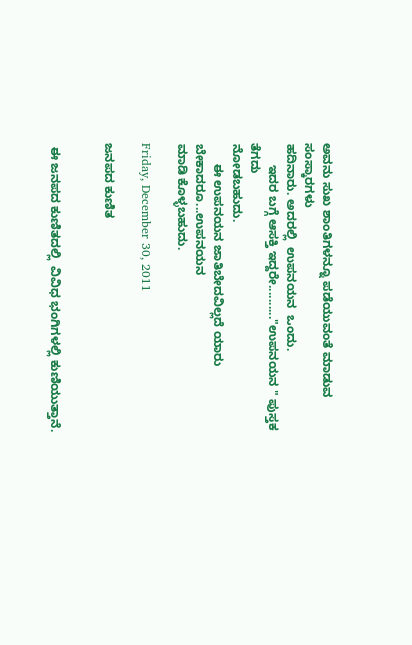ಅವನು ಸುಖ ಶಾಂತಿಗಳನ್ನೂ ಪಡೆಯುವಂತೆ ಮಾಡುವ ಸಂಸ್ಕಾರಗಳು
ಹದಿನಾರು. ಅದರಲ್ಲಿ  ಉಪನಯನ  ಒಂದು.
      ಇದರ ಬಗ್ಗೆ ಆಸಕ್ತಿ ಇದ್ದರೇ.........."ಉಪನಯನ " ಪುಸ್ತಕ ತೆಗದು
ನೋಡಬಹುದು.
      ಈ ಉಪನಯನ ಜಾತಿಬೇದವಿಲ್ಲದೆ ಯಾರು ಬೇಕಾದರೂ...ಉಪನಯನ
ಮಾಡಿ ಕೊಳ್ಳಬಹುದು.

Friday, December 30, 2011

ಜನಪದ ಕುಣಿತ


 ಈ ಜನಪದ ಕುಣಿತದಲ್ಲಿ  ವಿವಿಧ ಭಂಗಿಗಳಲ್ಲಿ ಕುಣಿಯುತ್ತಾನೆ.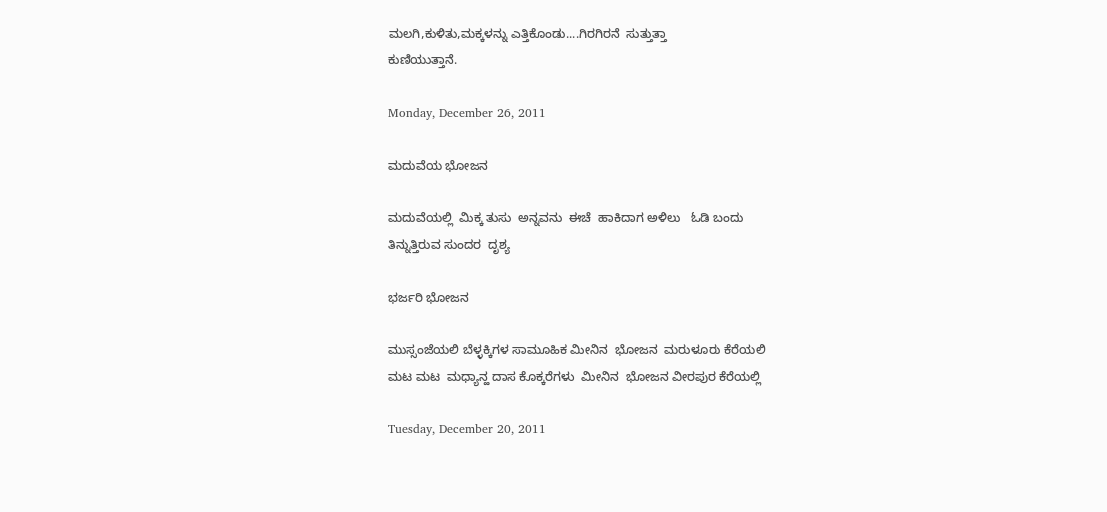ಮಲಗಿ,ಕುಳಿತು,ಮಕ್ಕಳನ್ನು ಎತ್ತಿಕೊಂಡು....ಗಿರಗಿರನೆ  ಸುತ್ತುತ್ತಾ
ಕುಣಿಯುತ್ತಾನೆ.

Monday, December 26, 2011

ಮದುವೆಯ ಭೋಜನ

ಮದುವೆಯಲ್ಲಿ  ಮಿಕ್ಕ ತುಸು  ಅನ್ನವನು  ಈಚೆ  ಹಾಕಿದಾಗ ಅಳಿಲು   ಓಡಿ ಬಂದು
ತಿನ್ನುತ್ತಿರುವ ಸುಂದರ  ದೃಶ್ಯ

ಭರ್ಜರಿ ಭೋಜನ

ಮುಸ್ಸಂಜೆಯಲಿ ಬೆಳ್ಳಕ್ಕಿಗಳ ಸಾಮೂಹಿಕ ಮೀನಿನ  ಭೋಜನ  ಮರುಳೂರು ಕೆರೆಯಲಿ
ಮಟ ಮಟ  ಮಧ್ಯಾನ್ಹ ದಾಸ ಕೊಕ್ಕರೆಗಳು  ಮೀನಿನ  ಭೋಜನ ವೀರಪುರ ಕೆರೆಯಲ್ಲಿ

Tuesday, December 20, 2011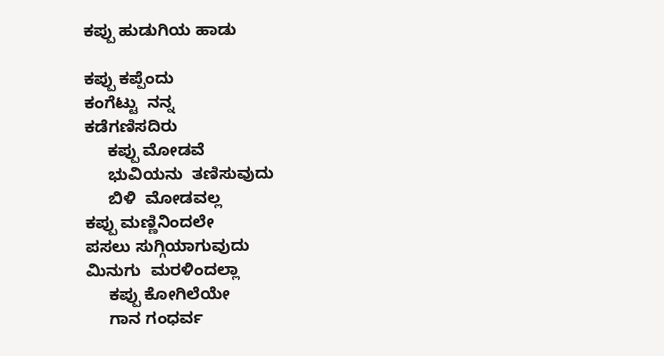ಕಪ್ಪು ಹುಡುಗಿಯ ಹಾಡು

ಕಪ್ಪು ಕಪ್ಪೆಂದು
ಕಂಗೆಟ್ಟು  ನನ್ನ
ಕಡೆಗಣಿಸದಿರು
     ಕಪ್ಪು ಮೋಡವೆ
     ಭುವಿಯನು  ತಣಿಸುವುದು
     ಬಿಳಿ  ಮೋಡವಲ್ಲ
ಕಪ್ಪು ಮಣ್ಣಿನಿಂದಲೇ
ಪಸಲು ಸುಗ್ಗಿಯಾಗುವುದು
ಮಿನುಗು  ಮರಳಿಂದಲ್ಲಾ
     ಕಪ್ಪು ಕೋಗಿಲೆಯೇ
     ಗಾನ ಗಂಧರ್ವ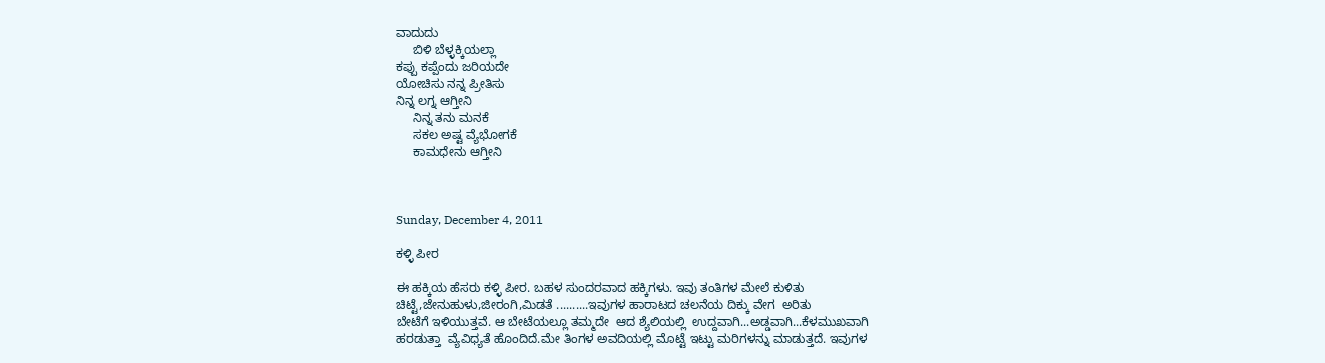ವಾದುದು
     ಬಿಳಿ ಬೆಳ್ಳಕ್ಕಿಯಲ್ಲಾ
ಕಪ್ಪು ಕಪ್ಪೆಂದು ಜರಿಯದೇ
ಯೋಚಿಸು ನನ್ನ ಪ್ರೀತಿಸು
ನಿನ್ನ ಲಗ್ನ ಆಗ್ತೀನಿ
     ನಿನ್ನ ತನು ಮನಕೆ
     ಸಕಲ ಅಷ್ಟ ವ್ಯೆಭೋಗಕೆ
     ಕಾಮಧೇನು ಆಗ್ತೀನಿ



Sunday, December 4, 2011

ಕಳ್ಳಿ ಪೀರ

ಈ ಹಕ್ಕಿಯ ಹೆಸರು ಕಳ್ಳಿ ಪೀರ. ಬಹಳ ಸುಂದರವಾದ ಹಕ್ಕಿಗಳು. ಇವು ತಂತಿಗಳ ಮೇಲೆ ಕುಳಿತು
ಚಿಟ್ಟೆ,ಜೇನುಹುಳು,ಜೀರಂಗಿ,ಮಿಡತೆ ..........ಇವುಗಳ ಹಾರಾಟದ ಚಲನೆಯ ದಿಕ್ಕು ವೇಗ  ಅರಿತು
ಬೇಟೆಗೆ ಇಳಿಯುತ್ತವೆ. ಆ ಬೇಟೆಯಲ್ಲೂ ತಮ್ಮದೇ  ಆದ ಶ್ಯೆಲಿಯಲ್ಲಿ  ಉದ್ದವಾಗಿ...ಅಡ್ಡವಾಗಿ...ಕೆಳಮುಖವಾಗಿ
ಹರಡುತ್ತಾ  ವ್ಯೆವಿಧ್ಯತೆ ಹೊಂದಿದೆ.ಮೇ ತಿಂಗಳ ಅವದಿಯಲ್ಲಿ ಮೊಟ್ಟೆ ಇಟ್ಟು ಮರಿಗಳನ್ನು ಮಾಡುತ್ತದೆ. ಇವುಗಳ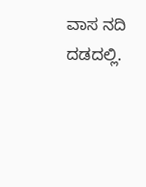ವಾಸ ನದಿ ದಡದಲ್ಲಿ.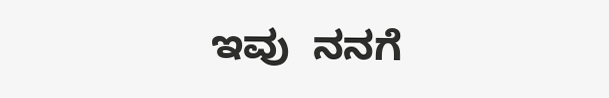ಇವು  ನನಗೆ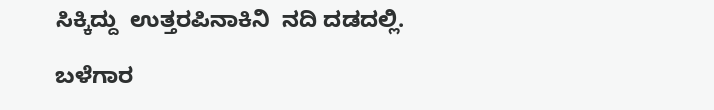ಸಿಕ್ಕಿದ್ದು  ಉತ್ತರಪಿನಾಕಿನಿ  ನದಿ ದಡದಲ್ಲಿ.

ಬಳೆಗಾರ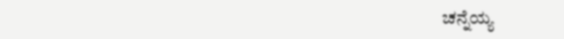ಚನ್ನೆಯ್ಯ